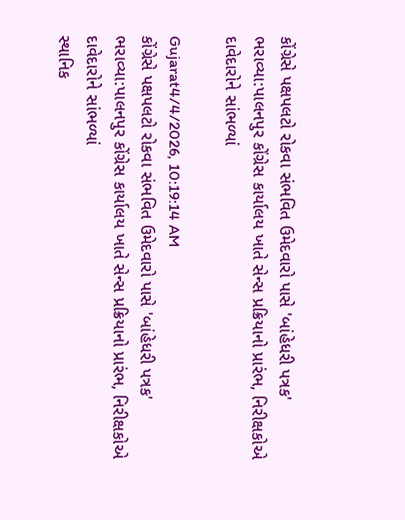કોંગ્રેસે પક્ષપલટો રોકવા સંભવિત ઉમેદવારો પાસે 'બાંહેધરી પત્રક' ભરાવ્યા:પાલનપુર કોંગ્રેસ કાર્યાલય ખાતે સેન્સ પ્રક્રિયાનો પ્રારંભ, નિરીક્ષકોએ દાવેદારોને સાંભળ્યાં

Gujarat4/4/2026, 10:19:14 AM
કોંગ્રેસે પક્ષપલટો રોકવા સંભવિત ઉમેદવારો પાસે 'બાંહેધરી પત્રક' ભરાવ્યા:પાલનપુર કોંગ્રેસ કાર્યાલય ખાતે સેન્સ પ્રક્રિયાનો પ્રારંભ, નિરીક્ષકોએ દાવેદારોને સાંભળ્યાં
સ્થાનિક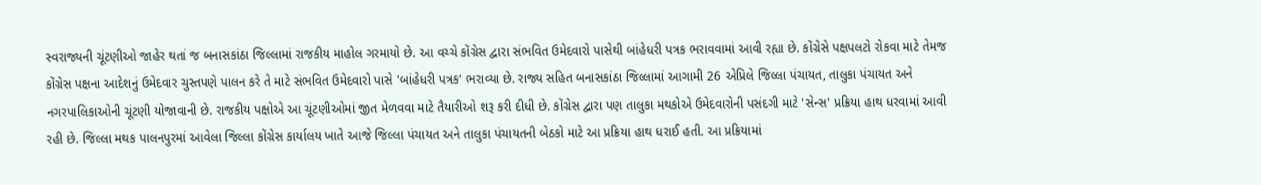સ્વરાજ્યની ચૂંટણીઓ જાહેર થતાં જ બનાસકાંઠા જિલ્લામાં રાજકીય માહોલ ગરમાયો છે. આ વચ્ચે કોંગ્રેસ દ્વારા સંભવિત ઉમેદવારો પાસેથી બાંહેધરી પત્રક ભરાવવામાં આવી રહ્યા છે. કોંગ્રેસે પક્ષપલટો રોકવા માટે તેમજ કોંગ્રેસ પક્ષના આદેશનું ઉમેદવાર ચુસ્તપણે પાલન કરે તે માટે સંભવિત ઉમેદવારો પાસે 'બાંહેધરી પત્રક' ભરાવ્યા છે. રાજ્ય સહિત બનાસકાંઠા જિલ્લામાં આગામી 26 એપ્રિલે જિલ્લા પંચાયત, તાલુકા પંચાયત અને નગરપાલિકાઓની ચૂંટણી યોજાવાની છે. રાજકીય પક્ષોએ આ ચૂંટણીઓમાં જીત મેળવવા માટે તૈયારીઓ શરૂ કરી દીધી છે. કોંગ્રેસ દ્વારા પણ તાલુકા મથકોએ ઉમેદવારોની પસંદગી માટે 'સેન્સ' પ્રક્રિયા હાથ ધરવામાં આવી રહી છે. જિલ્લા મથક પાલનપુરમાં આવેલા જિલ્લા કોંગ્રેસ કાર્યાલય ખાતે આજે જિલ્લા પંચાયત અને તાલુકા પંચાયતની બેઠકો માટે આ પ્રક્રિયા હાથ ધરાઈ હતી. આ પ્રક્રિયામાં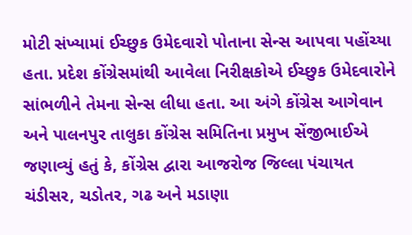મોટી સંખ્યામાં ઈચ્છુક ઉમેદવારો પોતાના સેન્સ આપવા પહોંચ્યા હતા. પ્રદેશ કોંગ્રેસમાંથી આવેલા નિરીક્ષકોએ ઈચ્છુક ઉમેદવારોને સાંભળીને તેમના સેન્સ લીધા હતા. આ અંગે કોંગ્રેસ આગેવાન અને પાલનપુર તાલુકા કોંગ્રેસ સમિતિના પ્રમુખ સેંજીભાઈએ જણાવ્યું હતું કે, કોંગ્રેસ દ્વારા આજરોજ જિલ્લા પંચાયત ચંડીસર, ચડોતર, ગઢ અને મડાણા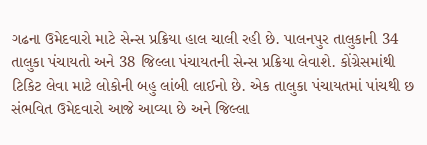ગઢના ઉમેદવારો માટે સેન્સ પ્રક્રિયા હાલ ચાલી રહી છે. પાલનપુર તાલુકાની 34 તાલુકા પંચાયતો અને 38 જિલ્લા પંચાયતની સેન્સ પ્રક્રિયા લેવાશે. કોંગ્રેસમાંથી ટિકિટ લેવા માટે લોકોની બહુ લાંબી લાઈનો છે. એક તાલુકા પંચાયતમાં પાંચથી છ સંભવિત ઉમેદવારો આજે આવ્યા છે અને જિલ્લા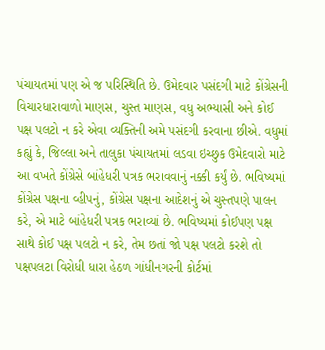પંચાયતમાં પણ એ જ પરિસ્થિતિ છે. ઉમેદવાર પસંદગી માટે કોંગ્રેસની વિચારધારાવાળો માણસ, ચુસ્ત માણસ, વધુ અભ્યાસી અને કોઈ પક્ષ પલટો ન કરે એવા વ્યક્તિની અમે પસંદગી કરવાના છીએ. વધુમાં કહ્યું કે, જિલ્લા અને તાલુકા પંચાયતમાં લડવા ઇચ્છુક ઉમેદવારો માટે આ વખતે કોંગ્રેસે બાંહેધરી પત્રક ભરાવવાનું નક્કી કર્યું છે. ભવિષ્યમાં કોંગ્રેસ પક્ષના વ્હીપનું, કોંગ્રેસ પક્ષના આદેશનું એ ચુસ્તપણે પાલન કરે, એ માટે બાંહેધરી પત્રક ભરાવ્યાં છે. ભવિષ્યમાં કોઈપણ પક્ષ સાથે કોઈ પક્ષ પલટો ન કરે, તેમ છતાં જો પક્ષ પલટો કરશે તો પક્ષપલટા વિરોધી ધારા હેઠળ ગાંધીનગરની કોર્ટમાં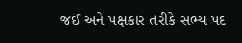જઈ અને પક્ષકાર તરીકે સભ્ય પદ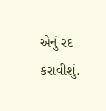એનું રદ કરાવીશું.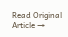Read Original Article →